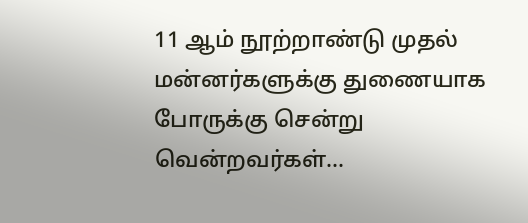11 ஆம் நூற்றாண்டு முதல் மன்னர்களுக்கு துணையாக போருக்கு சென்று வென்றவர்கள்…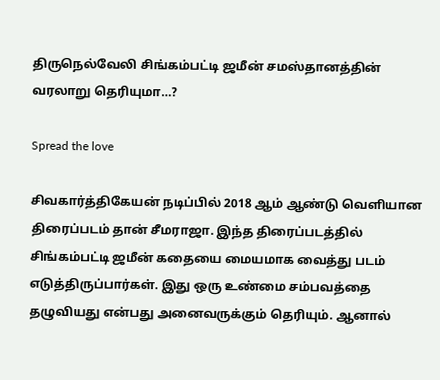திருநெல்வேலி சிங்கம்பட்டி ஜமீன் சமஸ்தானத்தின் வரலாறு தெரியுமா…?

Spread the love

சிவகார்த்திகேயன் நடிப்பில் 2018 ஆம் ஆண்டு வெளியான திரைப்படம் தான் சீமராஜா. இந்த திரைப்படத்தில் சிங்கம்பட்டி ஜமீன் கதையை மையமாக வைத்து படம் எடுத்திருப்பார்கள். இது ஒரு உண்மை சம்பவத்தை தழுவியது என்பது அனைவருக்கும் தெரியும். ஆனால்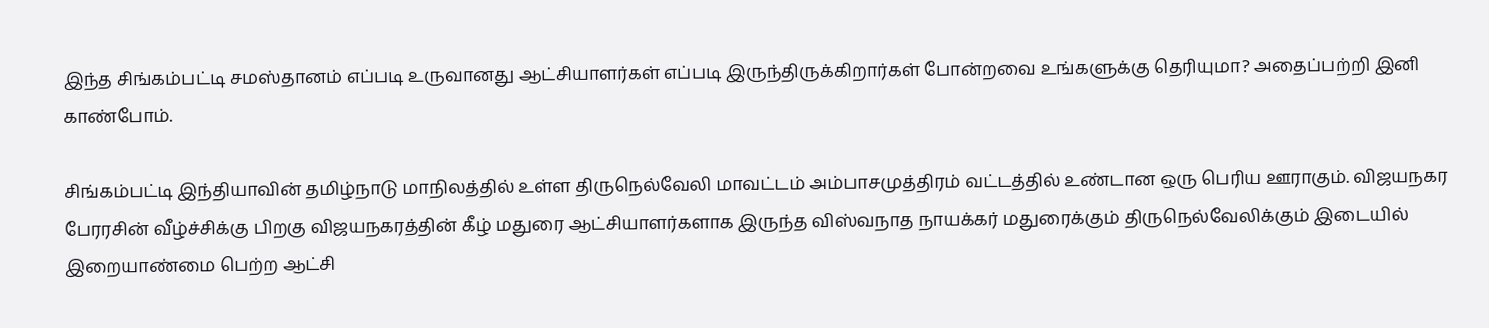இந்த சிங்கம்பட்டி சமஸ்தானம் எப்படி உருவானது ஆட்சியாளர்கள் எப்படி இருந்திருக்கிறார்கள் போன்றவை உங்களுக்கு தெரியுமா? அதைப்பற்றி இனி காண்போம்.

சிங்கம்பட்டி இந்தியாவின் தமிழ்நாடு மாநிலத்தில் உள்ள திருநெல்வேலி மாவட்டம் அம்பாசமுத்திரம் வட்டத்தில் உண்டான ஒரு பெரிய ஊராகும். விஜயநகர பேரரசின் வீழ்ச்சிக்கு பிறகு விஜயநகரத்தின் கீழ் மதுரை ஆட்சியாளர்களாக இருந்த விஸ்வநாத நாயக்கர் மதுரைக்கும் திருநெல்வேலிக்கும் இடையில் இறையாண்மை பெற்ற ஆட்சி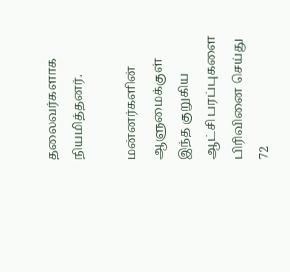தலைவர்களாக நியமித்தனர்.

மன்னர்களின் ஆளுமைக்குள் இந்த குறுகிய ஆட்சி பரப்புகளை பிரிவினை செய்து 72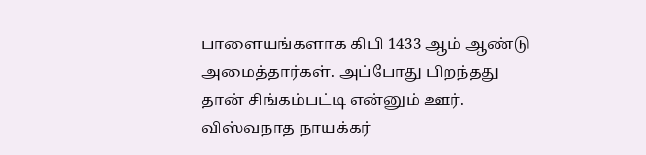பாளையங்களாக கிபி 1433 ஆம் ஆண்டு அமைத்தார்கள். அப்போது பிறந்தது தான் சிங்கம்பட்டி என்னும் ஊர். விஸ்வநாத நாயக்கர்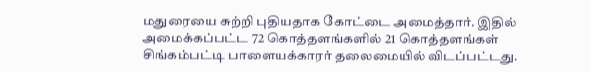மதுரையை சுற்றி புதியதாக கோட்டை அமைத்தார். இதில் அமைக்கப்பட்ட 72 கொத்தளங்களில் 21 கொத்தளங்கள் சிங்கம்பட்டி பாளையக்காரர் தலைமையில் விடப்பட்டது.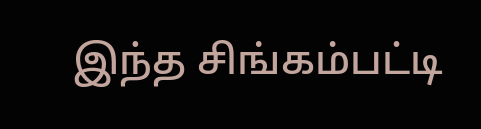இந்த சிங்கம்பட்டி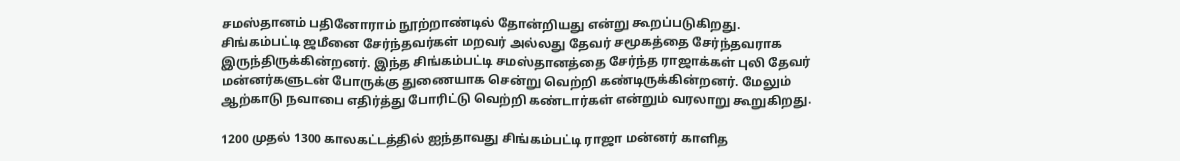சமஸ்தானம் பதினோராம் நூற்றாண்டில் தோன்றியது என்று கூறப்படுகிறது. சிங்கம்பட்டி ஜமீனை சேர்ந்தவர்கள் மறவர் அல்லது தேவர் சமூகத்தை சேர்ந்தவராக இருந்திருக்கின்றனர். இந்த சிங்கம்பட்டி சமஸ்தானத்தை சேர்ந்த ராஜாக்கள் புலி தேவர் மன்னர்களுடன் போருக்கு துணையாக சென்று வெற்றி கண்டிருக்கின்றனர். மேலும் ஆற்காடு நவாபை எதிர்த்து போரிட்டு வெற்றி கண்டார்கள் என்றும் வரலாறு கூறுகிறது.

1200 முதல் 1300 காலகட்டத்தில் ஐந்தாவது சிங்கம்பட்டி ராஜா மன்னர் காளித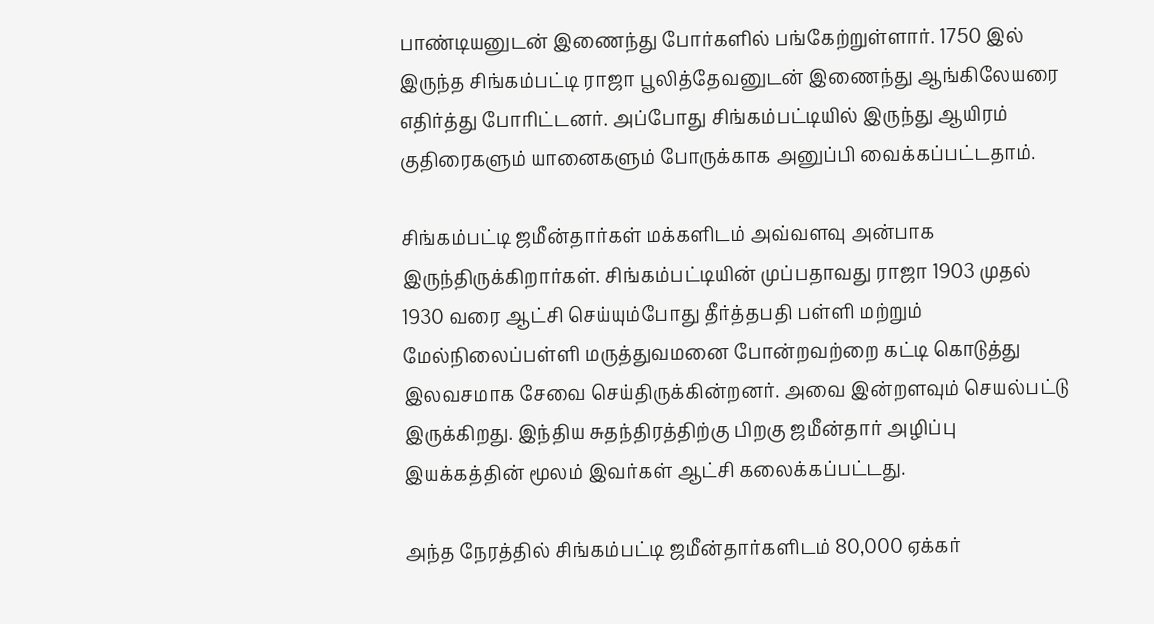பாண்டியனுடன் இணைந்து போர்களில் பங்கேற்றுள்ளார். 1750 இல் இருந்த சிங்கம்பட்டி ராஜா பூலித்தேவனுடன் இணைந்து ஆங்கிலேயரை எதிர்த்து போரிட்டனர். அப்போது சிங்கம்பட்டியில் இருந்து ஆயிரம் குதிரைகளும் யானைகளும் போருக்காக அனுப்பி வைக்கப்பட்டதாம்.

சிங்கம்பட்டி ஜமீன்தார்கள் மக்களிடம் அவ்வளவு அன்பாக இருந்திருக்கிறார்கள். சிங்கம்பட்டியின் முப்பதாவது ராஜா 1903 முதல் 1930 வரை ஆட்சி செய்யும்போது தீர்த்தபதி பள்ளி மற்றும் மேல்நிலைப்பள்ளி மருத்துவமனை போன்றவற்றை கட்டி கொடுத்து இலவசமாக சேவை செய்திருக்கின்றனர். அவை இன்றளவும் செயல்பட்டு இருக்கிறது. இந்திய சுதந்திரத்திற்கு பிறகு ஜமீன்தார் அழிப்பு இயக்கத்தின் மூலம் இவர்கள் ஆட்சி கலைக்கப்பட்டது.

அந்த நேரத்தில் சிங்கம்பட்டி ஜமீன்தார்களிடம் 80,000 ஏக்கர்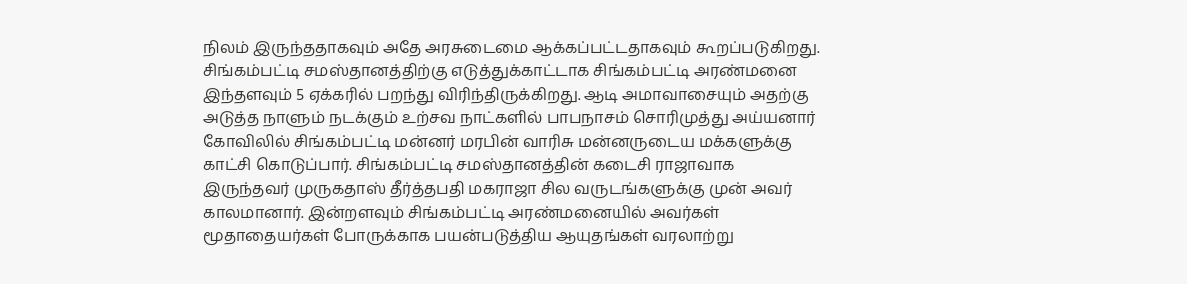நிலம் இருந்ததாகவும் அதே அரசுடைமை ஆக்கப்பட்டதாகவும் கூறப்படுகிறது. சிங்கம்பட்டி சமஸ்தானத்திற்கு எடுத்துக்காட்டாக சிங்கம்பட்டி அரண்மனை இந்தளவும் 5 ஏக்கரில் பறந்து விரிந்திருக்கிறது. ஆடி அமாவாசையும் அதற்கு அடுத்த நாளும் நடக்கும் உற்சவ நாட்களில் பாபநாசம் சொரிமுத்து அய்யனார் கோவிலில் சிங்கம்பட்டி மன்னர் மரபின் வாரிசு மன்னருடைய மக்களுக்கு காட்சி கொடுப்பார். சிங்கம்பட்டி சமஸ்தானத்தின் கடைசி ராஜாவாக இருந்தவர் முருகதாஸ் தீர்த்தபதி மகராஜா சில வருடங்களுக்கு முன் அவர் காலமானார். இன்றளவும் சிங்கம்பட்டி அரண்மனையில் அவர்கள் மூதாதையர்கள் போருக்காக பயன்படுத்திய ஆயுதங்கள் வரலாற்று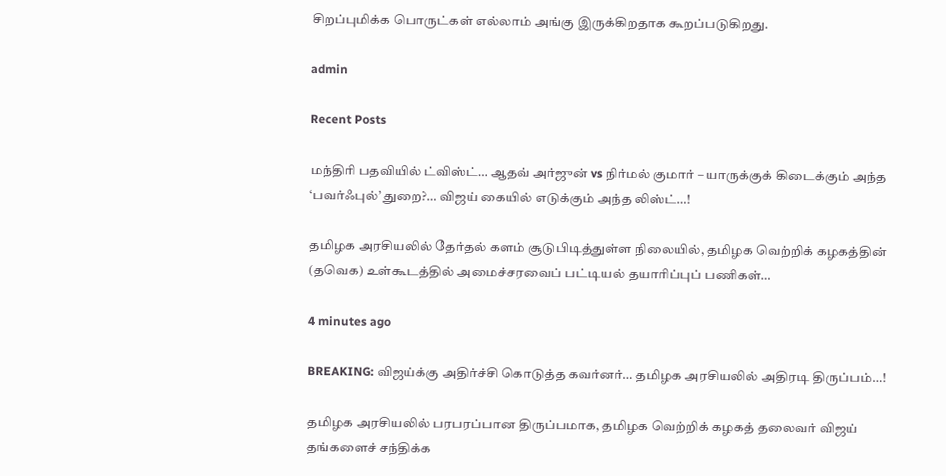சிறப்புமிக்க பொருட்கள் எல்லாம் அங்கு இருக்கிறதாக கூறப்படுகிறது.

admin

Recent Posts

மந்திரி பதவியில் ட்விஸ்ட்… ஆதவ் அர்ஜுன் vs நிர்மல் குமார் – யாருக்குக் கிடைக்கும் அந்த ‘பவர்ஃபுல்’ துறை?… விஜய் கையில் எடுக்கும் அந்த லிஸ்ட்…!

தமிழக அரசியலில் தேர்தல் களம் சூடுபிடித்துள்ள நிலையில், தமிழக வெற்றிக் கழகத்தின் (தவெக) உள்கூடத்தில் அமைச்சரவைப் பட்டியல் தயாரிப்புப் பணிகள்…

4 minutes ago

BREAKING: விஜய்க்கு அதிர்ச்சி கொடுத்த கவர்னர்… தமிழக அரசியலில் அதிரடி திருப்பம்…!

தமிழக அரசியலில் பரபரப்பான திருப்பமாக, தமிழக வெற்றிக் கழகத் தலைவர் விஜய் தங்களைச் சந்திக்க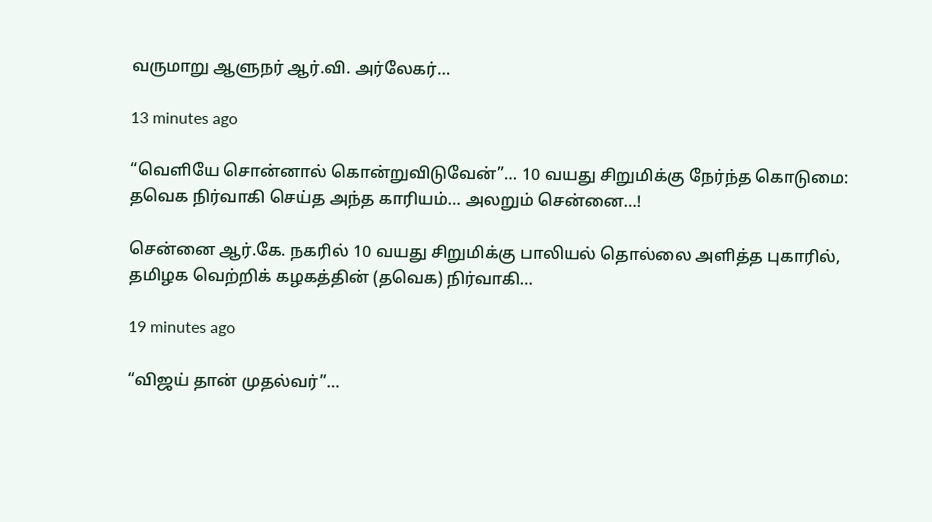வருமாறு ஆளுநர் ஆர்.வி. அர்லேகர்…

13 minutes ago

“வெளியே சொன்னால் கொன்றுவிடுவேன்”… 10 வயது சிறுமிக்கு நேர்ந்த கொடுமை: தவெக நிர்வாகி செய்த அந்த காரியம்… அலறும் சென்னை…!

சென்னை ஆர்.கே. நகரில் 10 வயது சிறுமிக்கு பாலியல் தொல்லை அளித்த புகாரில், தமிழக வெற்றிக் கழகத்தின் (தவெக) நிர்வாகி…

19 minutes ago

“விஜய் தான் முதல்வர்”…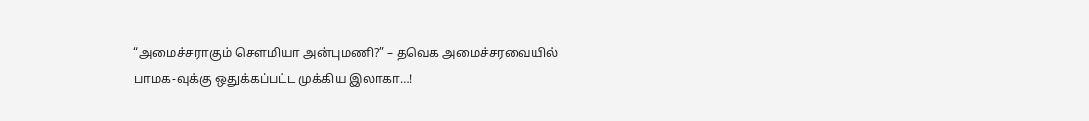“அமைச்சராகும் சௌமியா அன்புமணி?” – தவெக அமைச்சரவையில் பாமக-வுக்கு ஒதுக்கப்பட்ட முக்கிய இலாகா…!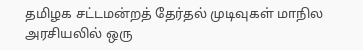தமிழக சட்டமன்றத் தேர்தல் முடிவுகள் மாநில அரசியலில் ஒரு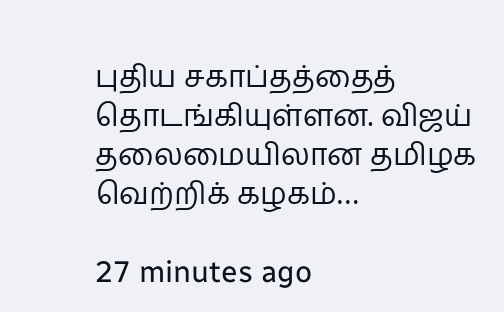புதிய சகாப்தத்தைத் தொடங்கியுள்ளன. விஜய் தலைமையிலான தமிழக வெற்றிக் கழகம்…

27 minutes ago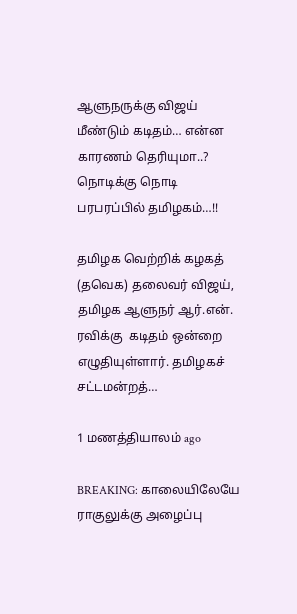ஆளுநருக்கு விஜய் மீண்டும் கடிதம்… என்ன காரணம் தெரியுமா..? நொடிக்கு நொடி பரபரப்பில் தமிழகம்…!!

தமிழக வெற்றிக் கழகத் (தவெக) தலைவர் விஜய், தமிழக ஆளுநர் ஆர்.என். ரவிக்கு  கடிதம் ஒன்றை எழுதியுள்ளார். தமிழகச் சட்டமன்றத்…

1 மணத்தியாலம் ago

BREAKING: காலையிலேயே ராகுலுக்கு அழைப்பு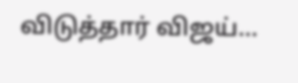விடுத்தார் விஜய்…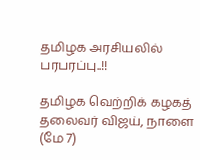தமிழக அரசியலில் பரபரப்பு..!!

தமிழக வெற்றிக் கழகத் தலைவர் விஜய், நாளை (மே 7)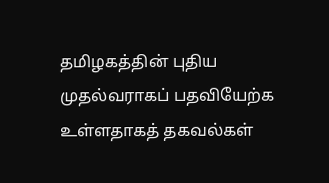தமிழகத்தின் புதிய முதல்வராகப் பதவியேற்க உள்ளதாகத் தகவல்கள்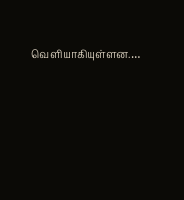வெளியாகியுள்ளன.…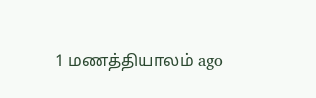1 மணத்தியாலம் ago